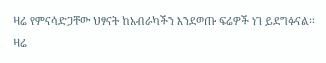ዛሬ የምናሳድጋቸው ህፃናት ከአብራካችን እንደወጡ ፍሬዎች ነገ ይደግፉናል፡፡ ዛሬ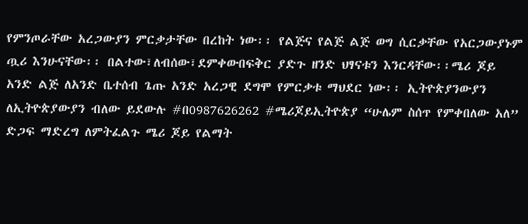የምንጦራቸው አረጋውያን ምርቃታቸው በረከት ነው፡፡ የልጅና የልጅ ልጅ ወግ ሲርቃቸው የአርጋውያኑም ጧሪ እንሁናቸው፡፡ በልተው፣ለብሰው፣ደምቀውበፍቅር ያድጉ ዘንድ ህፃናቱን እንርዳቸው፡፡ሜሪ ጆይ አንድ ልጅ ለአንድ ቤተሰብ ጌጡ አንድ አረጋዊ ደግሞ የምርቃቱ ማህደር ነው፡፡ ኢትዮጵያንውያን ለኢትዮጵያውያን ብለው ይደውሉ #በ0987626262 #ሜሪጆይኢትዮጵያ “ሁሌም ስሰጥ የምቀበለው አለ” ድጋፍ ማድረግ ለምትፈልጉ ሜሪ ጆይ የልማት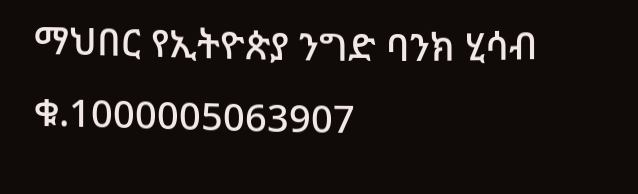ማህበር የኢትዮጵያ ንግድ ባንክ ሂሳብ ቁ.1000005063907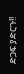ድጋፍ ያድርጉ!!